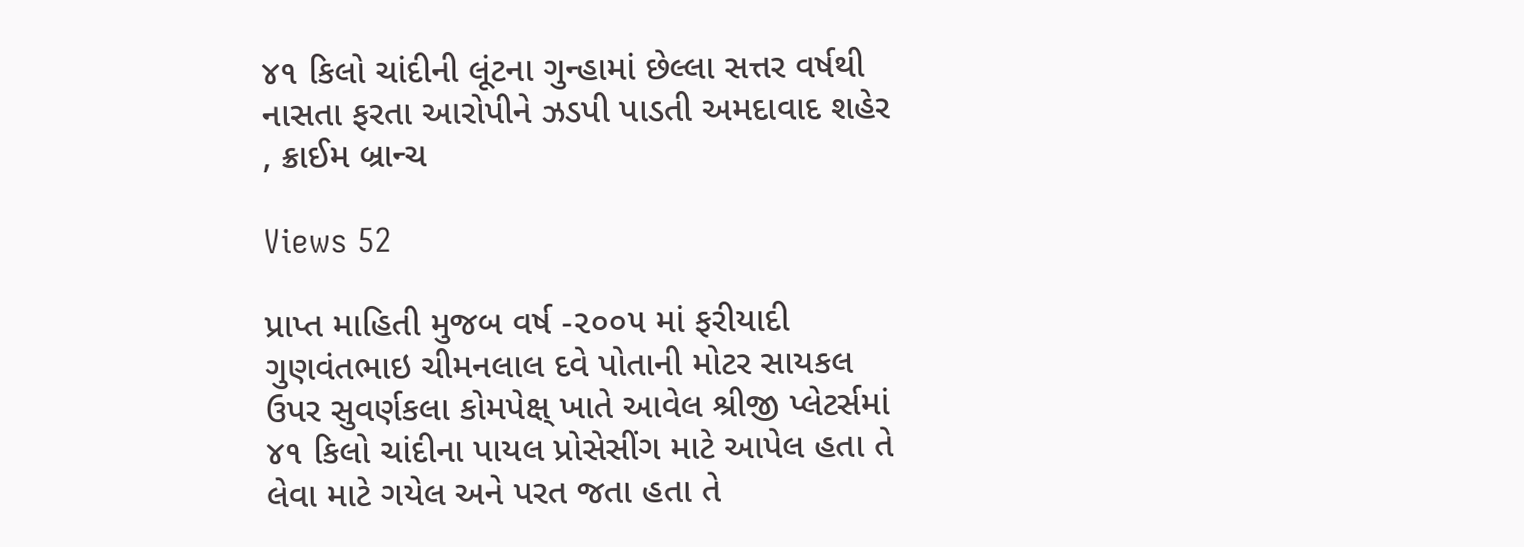૪૧ કિલો ચાંદીની લૂંટના ગુન્હામાં છેલ્લા સત્તર વર્ષથી નાસતા ફરતા આરોપીને ઝડપી પાડતી અમદાવાદ શહેર , ક્રાઈમ બ્રાન્ચ

Views 52

પ્રાપ્ત માહિતી મુજબ વર્ષ -૨૦૦૫ માં ફરીયાદી ગુણવંતભાઇ ચીમનલાલ દવે પોતાની મોટર સાયકલ ઉપર સુવર્ણકલા કોમપેક્ષ્ ખાતે આવેલ શ્રીજી પ્લેટર્સમાં ૪૧ કિલો ચાંદીના પાયલ પ્રોસેસીંગ માટે આપેલ હતા તે લેવા માટે ગયેલ અને પરત જતા હતા તે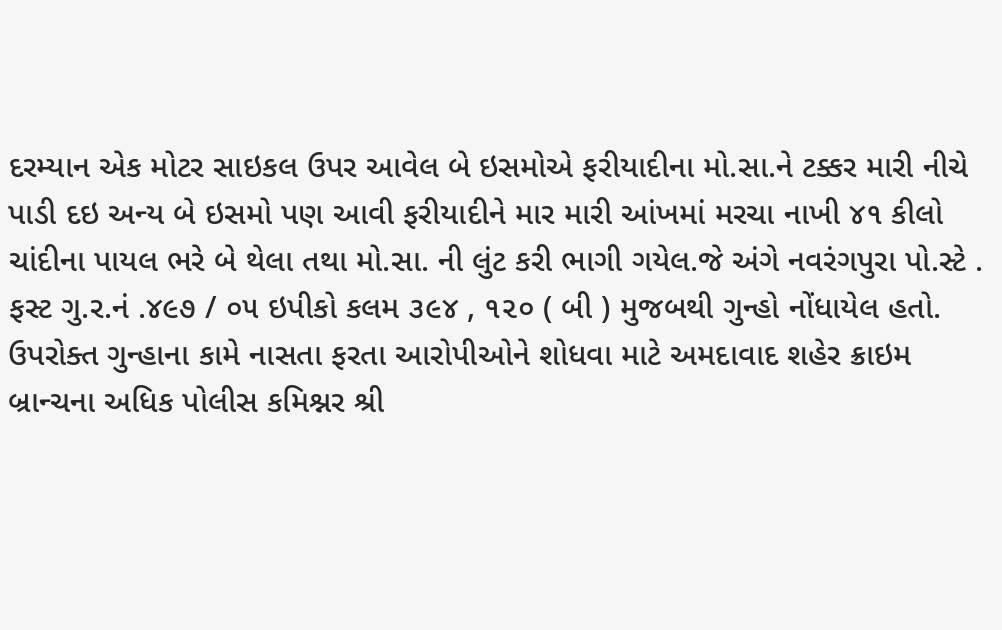દરમ્યાન એક મોટર સાઇકલ ઉપર આવેલ બે ઇસમોએ ફરીયાદીના મો.સા.ને ટક્કર મારી નીચે પાડી દઇ અન્ય બે ઇસમો પણ આવી ફરીયાદીને માર મારી આંખમાં મરચા નાખી ૪૧ કીલો ચાંદીના પાયલ ભરે બે થેલા તથા મો.સા. ની લુંટ કરી ભાગી ગયેલ.જે અંગે નવરંગપુરા પો.સ્ટે . ફસ્ટ ગુ.ર.નં .૪૯૭ / ૦૫ ઇપીકો કલમ ૩૯૪ , ૧૨૦ ( બી ) મુજબથી ગુન્હો નોંધાયેલ હતો.
ઉપરોક્ત ગુન્હાના કામે નાસતા ફરતા આરોપીઓને શોધવા માટે અમદાવાદ શહેર ક્રાઇમ બ્રાન્ચના અધિક પોલીસ કમિશ્નર શ્રી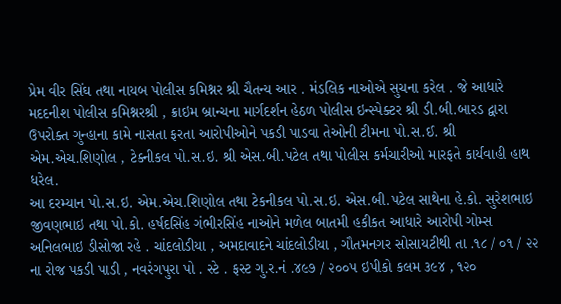પ્રેમ વીર સિંઘ તથા નાયબ પોલીસ કમિશ્નર શ્રી ચૈતન્ય આર . મંડલિક નાઓએ સુચના કરેલ . જે આધારે મદદનીશ પોલીસ કમિશ્નરશ્રી , ક્રાઇમ બ્રાન્ચના માર્ગદર્શન હેઠળ પોલીસ ઇન્સ્પેક્ટર શ્રી ડી.બી.બારડ દ્વારા ઉપરોક્ત ગુન્હાના કામે નાસતા ફરતા આરોપીઓને પકડી પાડવા તેઓની ટીમના પો.સ.ઈ. શ્રી એમ.એચ.શિણોલ , ટેક્નીકલ પો.સ.ઇ. શ્રી એસ.બી.પટેલ તથા પોલીસ કર્મચારીઓ મારફતે કાર્યવાહી હાથ ધરેલ.
આ દરમ્યાન પો.સ.ઇ. એમ.એચ.શિણોલ તથા ટેકનીકલ પો.સ.ઇ. એસ.બી.પટેલ સાથેના હે.કો. સુરેશભાઇ જીવણભાઇ તથા પો.કો. હર્ષદસિંહ ગંભીરસિંહ નાઓને મળેલ બાતમી હકીકત આધારે આરોપી ગોમ્સ અનિલભાઇ ડીસોજા રહે . ચાંદલોડીયા , અમદાવાદને ચાંદલોડીયા , ગૌતમનગર સોસાયટીથી તા .૧૮ / ૦૧ / ૨૨ ના રોજ પકડી પાડી , નવરંગપુરા પો . સ્ટે . ફસ્ટ ગુ.ર.નં .૪૯૭ / ૨૦૦૫ ઇપીકો કલમ ૩૯૪ , ૧૨૦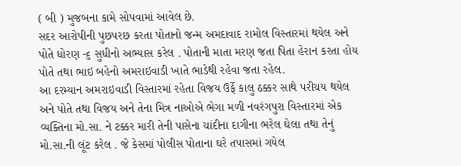( બી ) મુજબના કામે સોપવામાં આવેલ છે.
સદર આરોપીની પુછપરછ કરતા પોતાનો જન્મ અમદાવાદ રામોલ વિસ્તારમાં થયેલ અને પોતે ધોરણ -૬ સુધીનો અભ્યાસ કરેલ . પોતાની માતા મરણ જતા પિતા હેરાન કરતા હોય પોતે તથા ભાઇ બહેનો અમરાઇવાડી ખાતે ભાડેથી રહેવા જતા રહેલ.
આ દરમ્યાન અમરાઇવાડી વિસ્તારમાં રહેતા વિજય ઉર્ફે કાલુ ઠક્કર સાથે પરીચય થયેલ અને પોતે તથા વિજય અને તેના મિત્ર નાઓએ ભેગા મળી નવરંગપુરા વિસ્તારમાં એક વ્યક્તિના મો.સા. ને ટક્કર મારી તેની પાસેના ચાંદીના દાગીના ભરેલ ઘેલા તથા તેનું મો.સા.ની લૂંટ કરેલ . જે કેસમાં પોલીસ પોતાના ઘરે તપાસમાં ગયેલ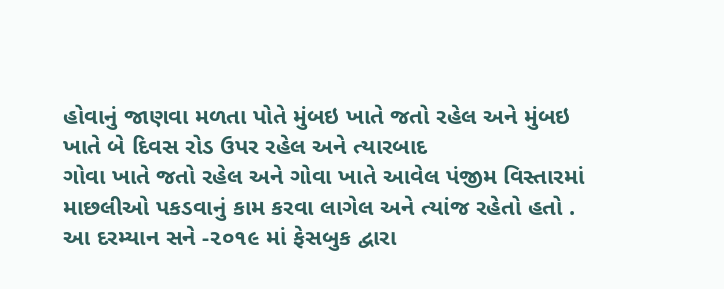હોવાનું જાણવા મળતા પોતે મુંબઇ ખાતે જતો રહેલ અને મુંબઇ ખાતે બે દિવસ રોડ ઉપર રહેલ અને ત્યારબાદ
ગોવા ખાતે જતો રહેલ અને ગોવા ખાતે આવેલ પંજીમ વિસ્તારમાં માછલીઓ પકડવાનું કામ કરવા લાગેલ અને ત્યાંજ રહેતો હતો .
આ દરમ્યાન સને -૨૦૧૯ માં ફેસબુક દ્વારા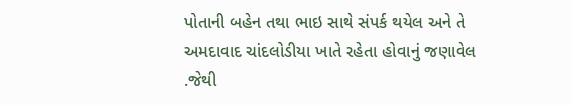પોતાની બહેન તથા ભાઇ સાથે સંપર્ક થયેલ અને તે અમદાવાદ ચાંદલોડીયા ખાતે રહેતા હોવાનું જણાવેલ .જેથી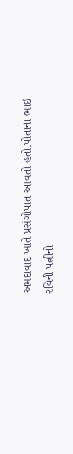અમદાવાદ ખાતે પ્રસંગોપાત આવતો હતો.પોતાના ભાઇ રવિની પત્નીનો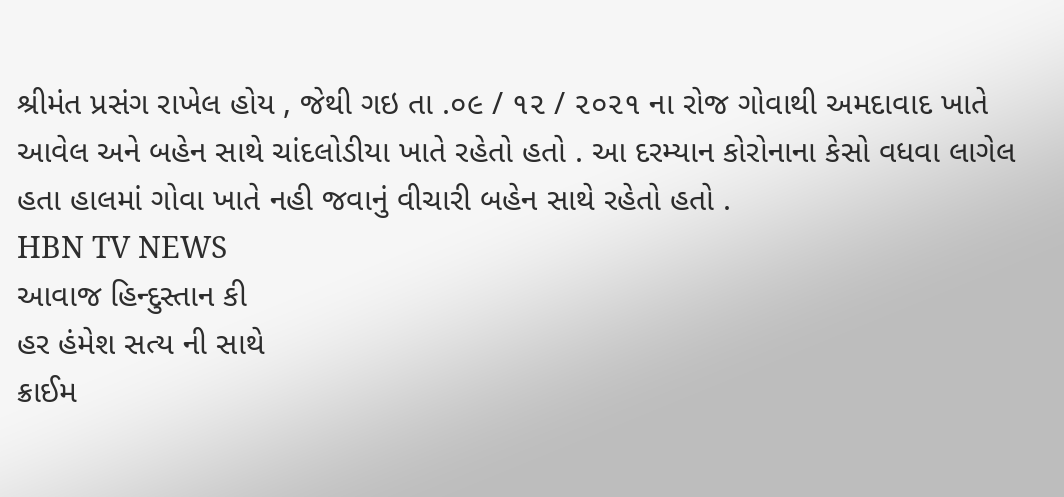શ્રીમંત પ્રસંગ રાખેલ હોય , જેથી ગઇ તા .૦૯ / ૧૨ / ૨૦૨૧ ના રોજ ગોવાથી અમદાવાદ ખાતે આવેલ અને બહેન સાથે ચાંદલોડીયા ખાતે રહેતો હતો . આ દરમ્યાન કોરોનાના કેસો વધવા લાગેલ હતા હાલમાં ગોવા ખાતે નહી જવાનું વીચારી બહેન સાથે રહેતો હતો .
HBN TV NEWS
આવાજ હિન્દુસ્તાન કી
હર હંમેશ સત્ય ની સાથે
ક્રાઈમ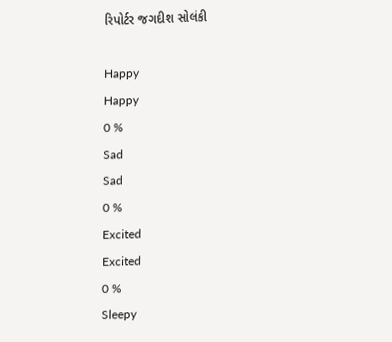રિપોર્ટર જગદીશ સોલંકી

Happy
Happy
0 %
Sad
Sad
0 %
Excited
Excited
0 %
Sleepy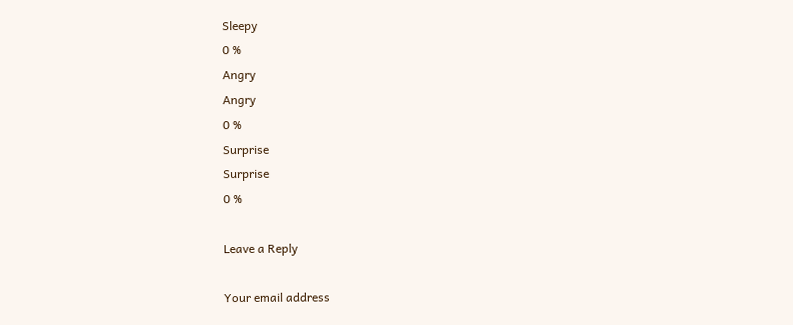Sleepy
0 %
Angry
Angry
0 %
Surprise
Surprise
0 %

Leave a Reply

Your email address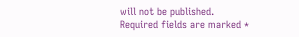will not be published. Required fields are marked *